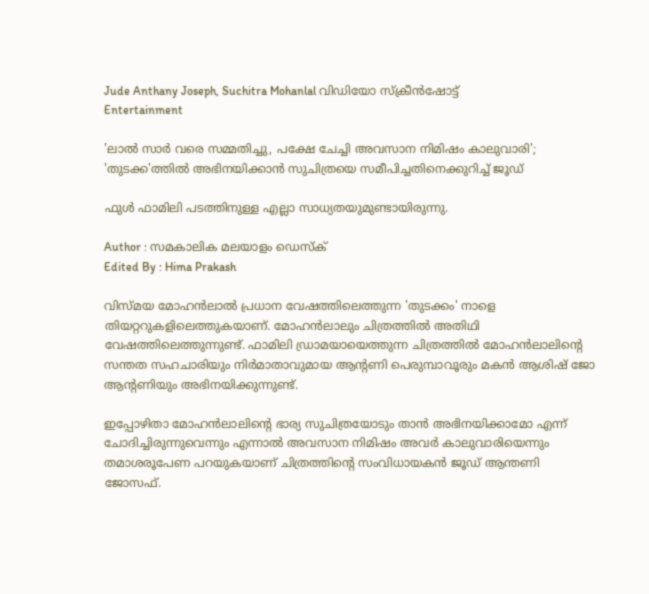Jude Anthany Joseph, Suchitra Mohanlal വിഡിയോ സ്ക്രീൻഷോട്ട്
Entertainment

'ലാൽ സാർ വരെ സമ്മതിച്ചു, പക്ഷേ ചേച്ചി അവസാന നിമിഷം കാലുവാരി'; 'തുടക്ക'ത്തിൽ അഭിനയിക്കാൻ സുചിത്രയെ സമീപിച്ചതിനെക്കുറിച്ച് ജൂഡ്

ഫുൾ ഫാമിലി പടത്തിനുള്ള എല്ലാ സാധ്യതയുമുണ്ടായിരുന്നു.

Author : സമകാലിക മലയാളം ഡെസ്ക്
Edited By : Hima Prakash

വിസ്മയ മോഹൻലാൽ പ്രധാന വേഷത്തിലെത്തുന്ന 'തുടക്കം' നാളെ തിയറ്ററുകളിലെത്തുകയാണ്. മോഹൻലാലും ചിത്രത്തിൽ അതിഥി വേഷത്തിലെത്തുന്നുണ്ട്. ഫാമിലി ഡ്രാമയായെത്തുന്ന ചിത്രത്തിൽ മോഹൻലാലിന്റെ സന്തത സഹചാരിയും നിർമാതാവുമായ ആന്റണി പെരുമ്പാവൂരും മകൻ ആശിഷ് ജോ ആന്റണിയും അഭിനയിക്കുന്നുണ്ട്.

ഇപ്പോഴിതാ മോഹൻലാലിന്റെ ഭാര്യ സുചിത്രയോടും താൻ അഭിനയിക്കാമോ എന്ന് ചോദിച്ചിരുന്നുവെന്നും എന്നാൽ അവസാന നിമിഷം അവർ കാലുവാരിയെന്നും തമാശരൂപേണ പറയുകയാണ് ചിത്രത്തിന്റെ സംവിധായകൻ ജൂഡ് ആന്തണി ജോസഫ്.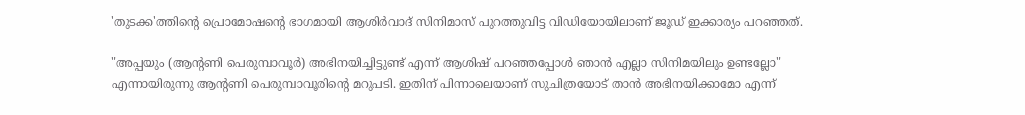'തുടക്ക'ത്തിന്റെ പ്രൊമോഷന്റെ ഭാഗമായി ആശിർവാദ് സിനിമാസ് പുറത്തുവിട്ട വിഡിയോയിലാണ് ജൂഡ് ഇക്കാര്യം പറഞ്ഞത്.

"അപ്പയും (ആന്റണി പെരുമ്പാവൂർ) അഭിനയിച്ചിട്ടുണ്ട് എന്ന് ആശിഷ് പറഞ്ഞപ്പോൾ ഞാൻ എല്ലാ സിനിമയിലും ഉണ്ടല്ലോ" എന്നായിരുന്നു ആന്റണി പെരുമ്പാവൂരിന്റെ മറുപടി. ഇതിന് പിന്നാലെയാണ് സുചിത്രയോട് താൻ അഭിനയിക്കാമോ എന്ന്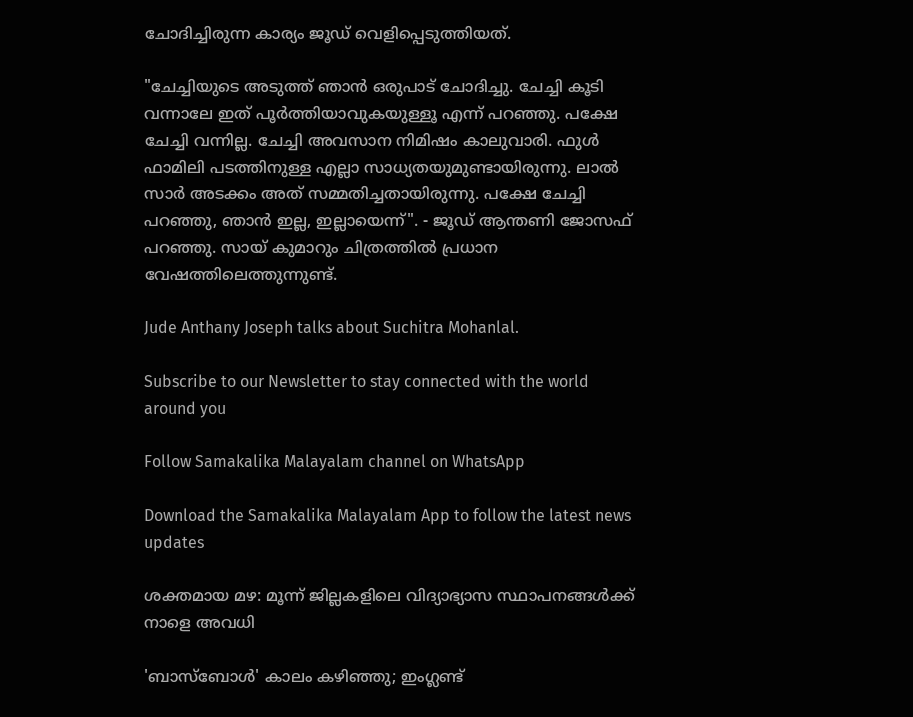ചോദിച്ചിരുന്ന കാര്യം ജൂഡ് വെളിപ്പെടുത്തിയത്.

"ചേച്ചിയുടെ അടുത്ത് ഞാൻ ഒരുപാട് ചോദിച്ചു. ചേച്ചി കൂടി വന്നാലേ ഇത് പൂർത്തിയാവുകയുള്ളൂ എന്ന് പറഞ്ഞു. പക്ഷേ ചേച്ചി വന്നില്ല. ചേച്ചി അവസാന നിമിഷം കാലുവാരി. ഫുൾ ഫാമിലി പടത്തിനുള്ള എല്ലാ സാധ്യതയുമുണ്ടായിരുന്നു. ലാൽ സാർ അടക്കം അത് സമ്മതിച്ചതായിരുന്നു. പക്ഷേ ചേച്ചി പറഞ്ഞു, ഞാൻ ഇല്ല, ഇല്ലായെന്ന്". - ജൂഡ് ആന്തണി ജോസഫ് പറഞ്ഞു. സായ് കുമാറും ചിത്രത്തിൽ പ്രധാന വേഷത്തിലെത്തുന്നുണ്ട്.

Jude Anthany Joseph talks about Suchitra Mohanlal.

Subscribe to our Newsletter to stay connected with the world around you

Follow Samakalika Malayalam channel on WhatsApp

Download the Samakalika Malayalam App to follow the latest news updates

ശക്തമായ മഴ: മൂന്ന് ജില്ലകളിലെ വിദ്യാഭ്യാസ സ്ഥാപനങ്ങള്‍ക്ക് നാളെ അവധി

'ബാസ്ബോൾ' കാലം കഴിഞ്ഞു; ഇംഗ്ലണ്ട്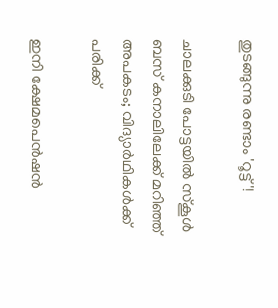തുടങ്ങുന്നു രണ്ടാം 'റൂട്ട്'!

ചാലക്കുടി പോട്ടയിൽ സ്‌കൂൾ ബസ് കനാലിലേക്ക് മറിഞ്ഞ് അപകടം; വിദ്യാർഥികൾക്ക് പരിക്ക്

ഇനി ക്ഷേമപെന്‍ഷന്‍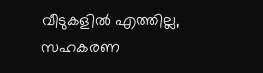വീടുകളില്‍ എത്തില്ല, സഹകരണ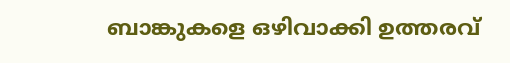ബാങ്കുകളെ ഒഴിവാക്കി ഉത്തരവ്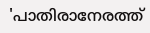'പാതിരാനേരത്ത്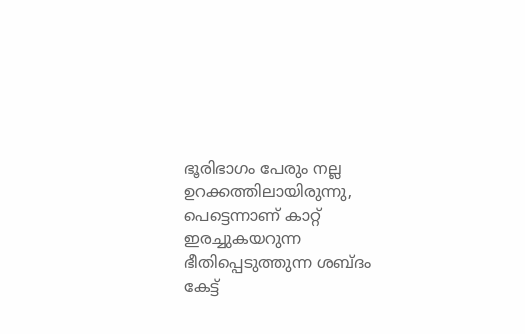ഭൂരിഭാഗം പേരും നല്ല ഉറക്കത്തിലായിരുന്നു, പെട്ടെന്നാണ് കാറ്റ് ഇരച്ചുകയറുന്ന ഭീതിപ്പെടുത്തുന്ന ശബ്ദം കേട്ട്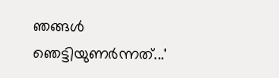ഞങ്ങൾ ഞെട്ടിയുണർന്നത്...'